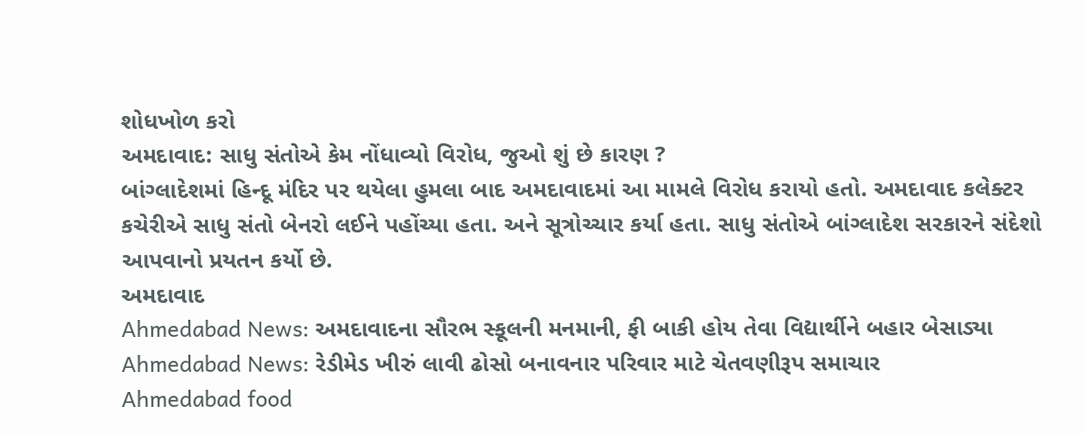શોધખોળ કરો
અમદાવાદ: સાધુ સંતોએ કેમ નોંધાવ્યો વિરોધ, જુઓ શું છે કારણ ?
બાંગ્લાદેશમાં હિન્દૂ મંદિર પર થયેલા હુમલા બાદ અમદાવાદમાં આ મામલે વિરોધ કરાયો હતો. અમદાવાદ કલેક્ટર કચેરીએ સાધુ સંતો બેનરો લઈને પહોંચ્યા હતા. અને સૂત્રોચ્ચાર કર્યા હતા. સાધુ સંતોએ બાંગ્લાદેશ સરકારને સંદેશો આપવાનો પ્રયતન કર્યો છે.
અમદાવાદ
Ahmedabad News: અમદાવાદના સૌરભ સ્કૂલની મનમાની, ફી બાકી હોય તેવા વિદ્યાર્થીને બહાર બેસાડ્યા
Ahmedabad News: રેડીમેડ ખીરું લાવી ઢોસો બનાવનાર પરિવાર માટે ચેતવણીરૂપ સમાચાર
Ahmedabad food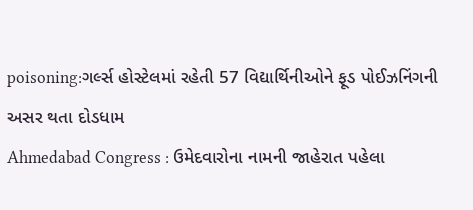poisoning:ગર્લ્સ હોસ્ટેલમાં રહેતી 57 વિદ્યાર્થિનીઓને ફૂડ પોઈઝનિંગની અસર થતા દોડધામ
Ahmedabad Congress : ઉમેદવારોના નામની જાહેરાત પહેલા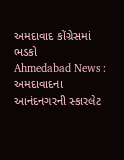અમદાવાદ કોંગ્રેસમાં ભડકો
Ahmedabad News : અમદાવાદના આનંદનગરની સ્કારલેટ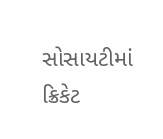સોસાયટીમાં ક્રિકેટ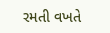રમતી વખતે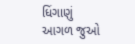ધિંગાણું
આગળ જુઓ